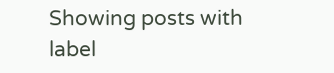Showing posts with label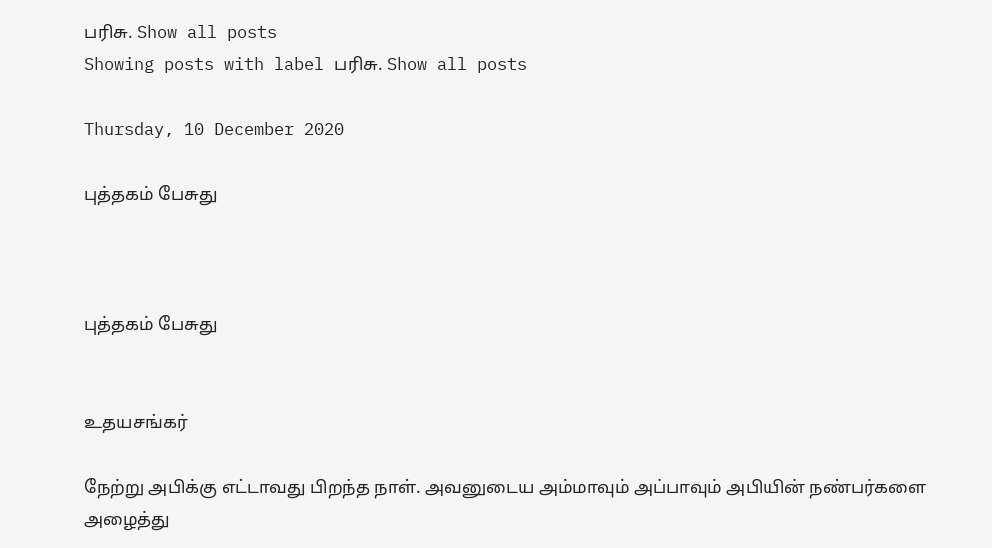பரிசு. Show all posts
Showing posts with label பரிசு. Show all posts

Thursday, 10 December 2020

புத்தகம் பேசுது



புத்தகம் பேசுது


உதயசங்கர்

நேற்று அபிக்கு எட்டாவது பிறந்த நாள். அவனுடைய அம்மாவும் அப்பாவும் அபியின் நண்பர்களை அழைத்து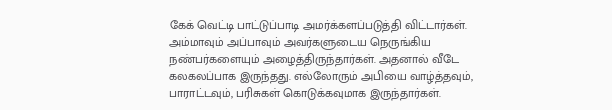கேக் வெட்டி பாட்டுப்பாடி அமர்க்களப்படுத்தி விட்டார்கள். அம்மாவும் அப்பாவும் அவர்களுடைய நெருங்கிய நண்பர்களையும் அழைத்திருந்தார்கள். அதனால் வீடே கலகலப்பாக இருந்தது. எல்லோரும் அபியை வாழ்த்தவும், பாராட்டவும், பரிசுகள் கொடுக்கவுமாக இருந்தார்கள்.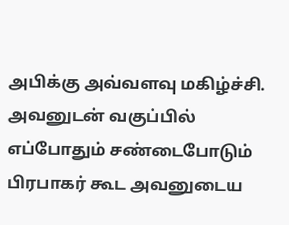அபிக்கு அவ்வளவு மகிழ்ச்சி. அவனுடன் வகுப்பில் எப்போதும் சண்டைபோடும் பிரபாகர் கூட அவனுடைய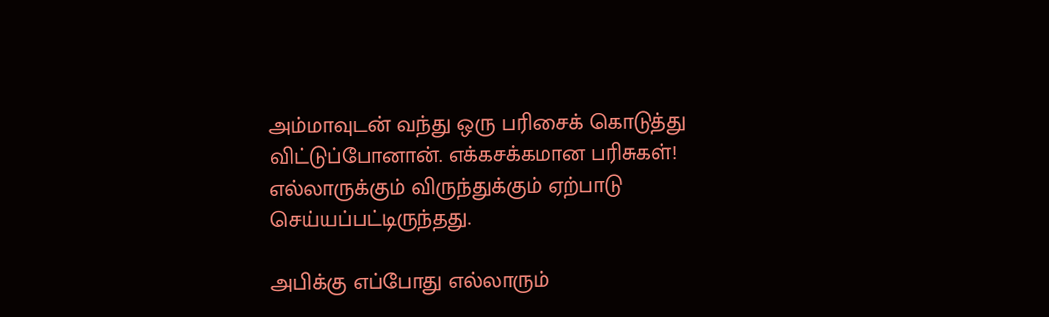அம்மாவுடன் வந்து ஒரு பரிசைக் கொடுத்து விட்டுப்போனான். எக்கசக்கமான பரிசுகள்! எல்லாருக்கும் விருந்துக்கும் ஏற்பாடு செய்யப்பட்டிருந்தது.

அபிக்கு எப்போது எல்லாரும்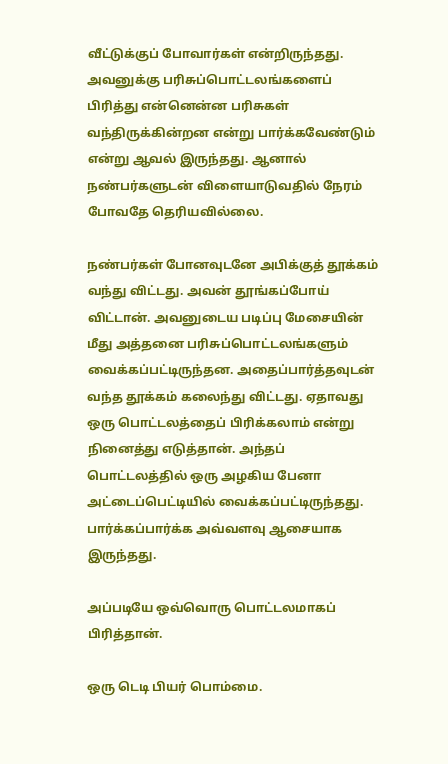வீட்டுக்குப் போவார்கள் என்றிருந்தது. அவனுக்கு பரிசுப்பொட்டலங்களைப் பிரித்து என்னென்ன பரிசுகள் வந்திருக்கின்றன என்று பார்க்கவேண்டும் என்று ஆவல் இருந்தது. ஆனால் நண்பர்களுடன் விளையாடுவதில் நேரம் போவதே தெரியவில்லை.

நண்பர்கள் போனவுடனே அபிக்குத் தூக்கம் வந்து விட்டது. அவன் தூங்கப்போய் விட்டான். அவனுடைய படிப்பு மேசையின் மீது அத்தனை பரிசுப்பொட்டலங்களும் வைக்கப்பட்டிருந்தன. அதைப்பார்த்தவுடன் வந்த தூக்கம் கலைந்து விட்டது. ஏதாவது ஒரு பொட்டலத்தைப் பிரிக்கலாம் என்று நினைத்து எடுத்தான். அந்தப் பொட்டலத்தில் ஒரு அழகிய பேனா அட்டைப்பெட்டியில் வைக்கப்பட்டிருந்தது. பார்க்கப்பார்க்க அவ்வளவு ஆசையாக இருந்தது.

அப்படியே ஒவ்வொரு பொட்டலமாகப் பிரித்தான்.

ஒரு டெடி பியர் பொம்மை.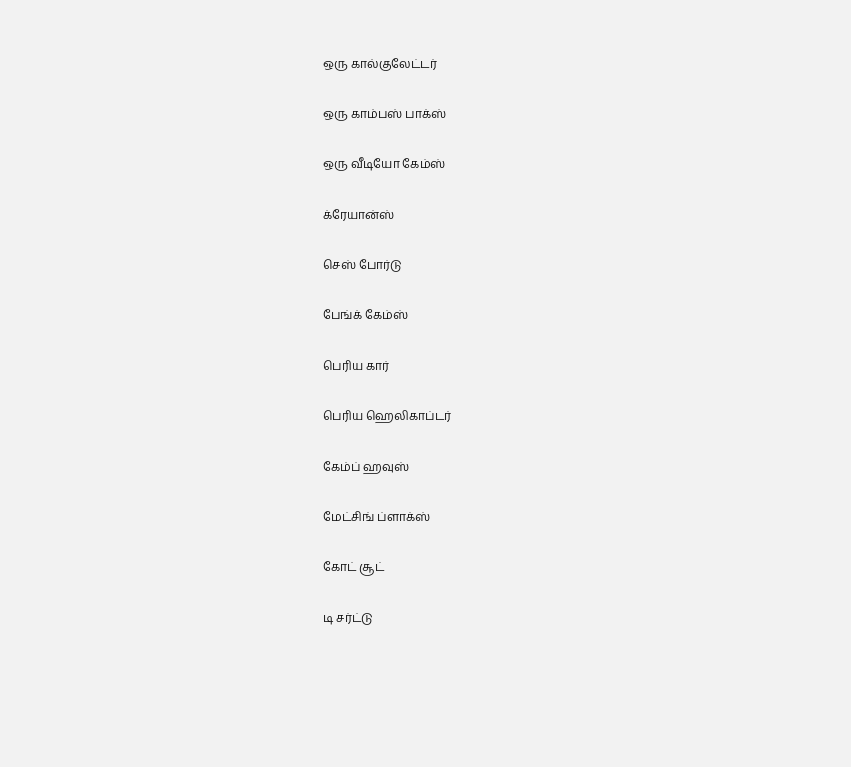ஒரு கால்குலேட்டர்

ஒரு காம்பஸ் பாக்ஸ்

ஒரு வீடியோ கேம்ஸ்

க்ரேயான்ஸ்

செஸ் போர்டு

பேங்க் கேம்ஸ்

பெரிய கார்

பெரிய ஹெலிகாப்டர்

கேம்ப் ஹவுஸ்

மேட்சிங் ப்ளாக்ஸ்

கோட் சூட்

டி சர்ட்டு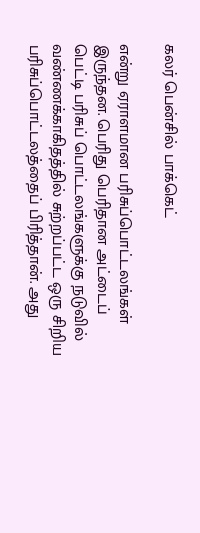கலர் பென்சில் பாக்கெட்

என்று ஏராளமான பரிசுப்பொட்டலங்கள் இருந்தன. பெரிது பெரிதான அட்டைப் பெட்டி பரிசுப் பொட்டலங்களுக்கு நடுவில் வண்ணக்காகிதத்தில் சுற்றப்பட்ட ஒரு சிறிய பரிசுப்பொட்டலத்தைப் பிரித்தான். அது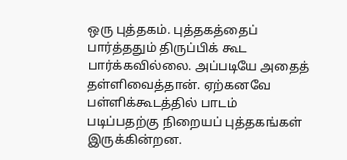ஒரு புத்தகம். புத்தகத்தைப் பார்த்ததும் திருப்பிக் கூட பார்க்கவில்லை. அப்படியே அதைத் தள்ளிவைத்தான். ஏற்கனவே பள்ளிக்கூடத்தில் பாடம் படிப்பதற்கு நிறையப் புத்தகங்கள் இருக்கின்றன.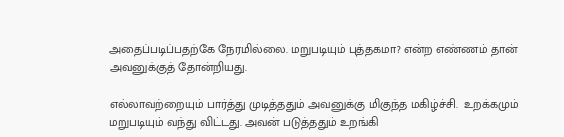அதைப்படிப்பதற்கே நேரமில்லை. மறுபடியும் புத்தகமா? என்ற எண்ணம் தான் அவனுக்குத் தோன்றியது.

எல்லாவற்றையும் பார்த்து முடித்ததும் அவனுக்கு மிகுந்த மகிழ்ச்சி.  உறக்கமும் மறுபடியும் வந்து விட்டது. அவன் படுத்ததும் உறங்கி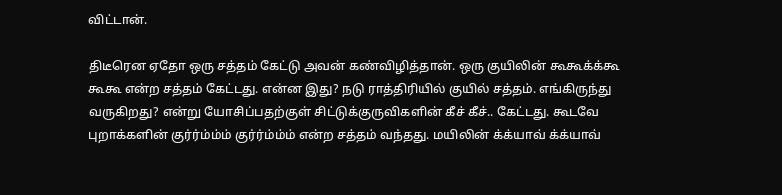விட்டான்.

திடீரென ஏதோ ஒரு சத்தம் கேட்டு அவன் கண்விழித்தான். ஒரு குயிலின் கூகூக்க்கூ கூகூ என்ற சத்தம் கேட்டது. என்ன இது? நடு ராத்திரியில் குயில் சத்தம். எங்கிருந்து வருகிறது? என்று யோசிப்பதற்குள் சிட்டுக்குருவிகளின் கீச் கீச்.. கேட்டது. கூடவே புறாக்களின் குர்ர்ம்ம்ம் குர்ர்ம்ம்ம் என்ற சத்தம் வந்தது. மயிலின் க்க்யாவ் க்க்யாவ்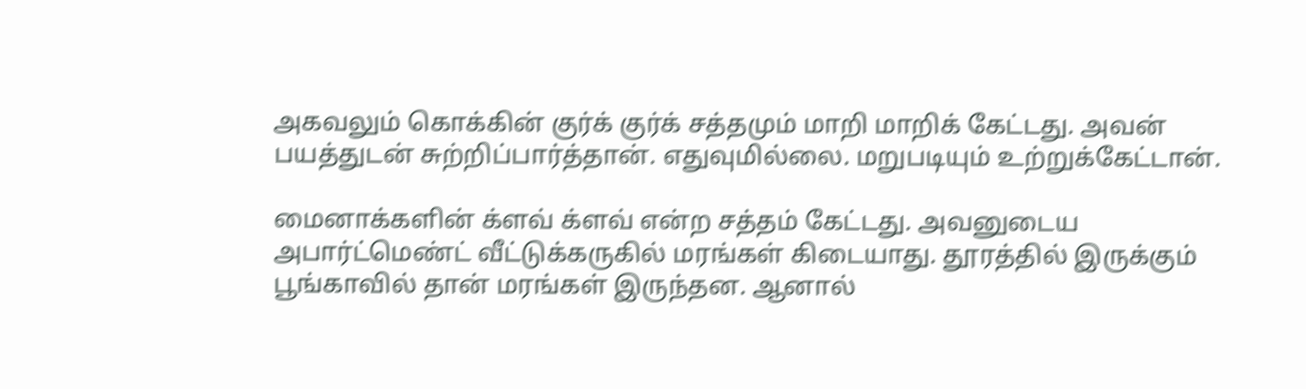அகவலும் கொக்கின் குர்க் குர்க் சத்தமும் மாறி மாறிக் கேட்டது. அவன் பயத்துடன் சுற்றிப்பார்த்தான். எதுவுமில்லை. மறுபடியும் உற்றுக்கேட்டான்.

மைனாக்களின் க்ளவ் க்ளவ் என்ற சத்தம் கேட்டது. அவனுடைய அபார்ட்மெண்ட் வீட்டுக்கருகில் மரங்கள் கிடையாது. தூரத்தில் இருக்கும் பூங்காவில் தான் மரங்கள் இருந்தன. ஆனால்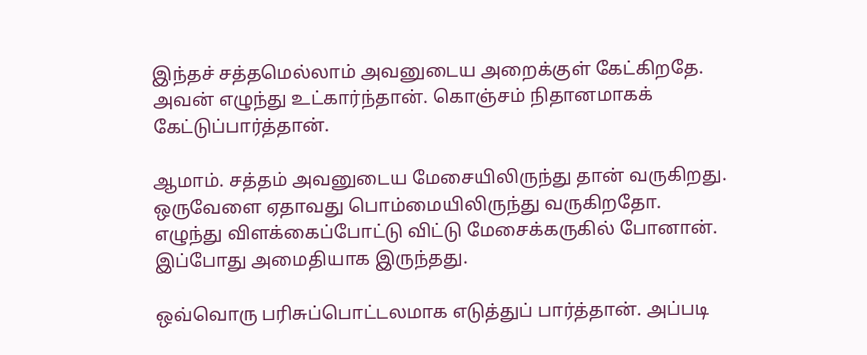இந்தச் சத்தமெல்லாம் அவனுடைய அறைக்குள் கேட்கிறதே. அவன் எழுந்து உட்கார்ந்தான். கொஞ்சம் நிதானமாகக் கேட்டுப்பார்த்தான்.

ஆமாம். சத்தம் அவனுடைய மேசையிலிருந்து தான் வருகிறது. ஒருவேளை ஏதாவது பொம்மையிலிருந்து வருகிறதோ. எழுந்து விளக்கைப்போட்டு விட்டு மேசைக்கருகில் போனான். இப்போது அமைதியாக இருந்தது.

ஒவ்வொரு பரிசுப்பொட்டலமாக எடுத்துப் பார்த்தான். அப்படி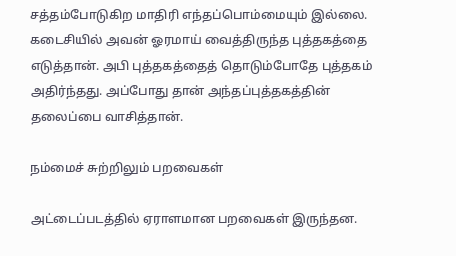சத்தம்போடுகிற மாதிரி எந்தப்பொம்மையும் இல்லை. கடைசியில் அவன் ஓரமாய் வைத்திருந்த புத்தகத்தை எடுத்தான். அபி புத்தகத்தைத் தொடும்போதே புத்தகம் அதிர்ந்தது. அப்போது தான் அந்தப்புத்தகத்தின் தலைப்பை வாசித்தான்.

நம்மைச் சுற்றிலும் பறவைகள்

அட்டைப்படத்தில் ஏராளமான பறவைகள் இருந்தன.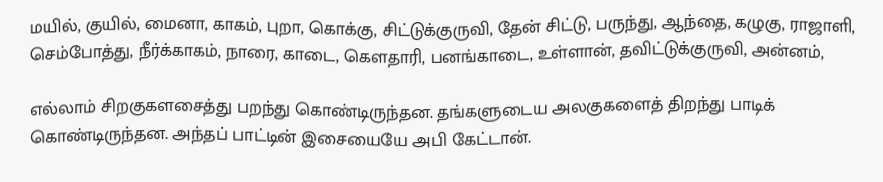மயில், குயில், மைனா, காகம், புறா, கொக்கு, சிட்டுக்குருவி, தேன் சிட்டு, பருந்து, ஆந்தை, கழுகு, ராஜாளி, செம்போத்து, நீர்க்காகம், நாரை, காடை, கௌதாரி, பனங்காடை, உள்ளான், தவிட்டுக்குருவி, அன்னம்,

எல்லாம் சிறகுகளசைத்து பறந்து கொண்டிருந்தன. தங்களுடைய அலகுகளைத் திறந்து பாடிக் கொண்டிருந்தன. அந்தப் பாட்டின் இசையையே அபி கேட்டான்.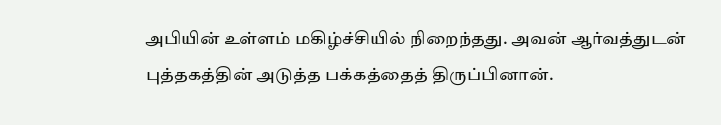அபியின் உள்ளம் மகிழ்ச்சியில் நிறைந்தது. அவன் ஆர்வத்துடன் புத்தகத்தின் அடுத்த பக்கத்தைத் திருப்பினான்.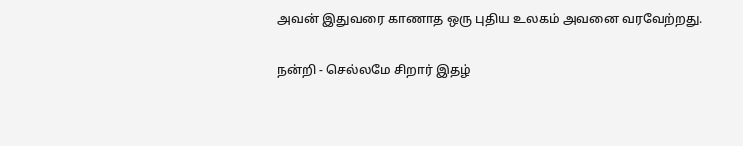அவன் இதுவரை காணாத ஒரு புதிய உலகம் அவனை வரவேற்றது.

நன்றி - செல்லமே சிறார் இதழ்